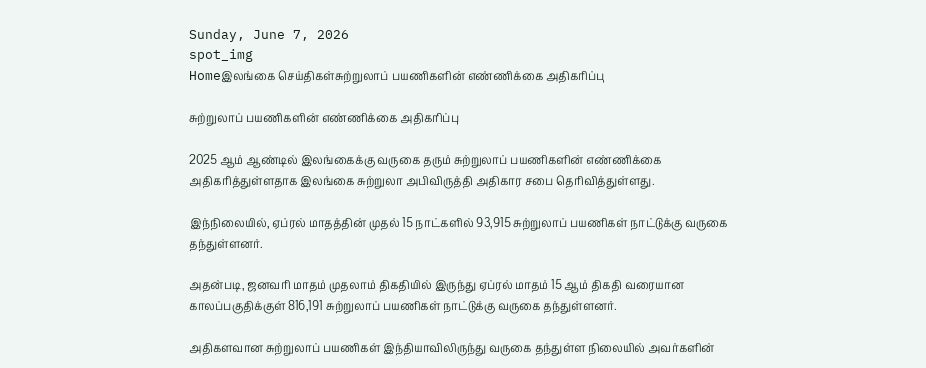Sunday, June 7, 2026
spot_img
Homeஇலங்கை செய்திகள்சுற்றுலாப் பயணிகளின் எண்ணிக்கை அதிகரிப்பு

சுற்றுலாப் பயணிகளின் எண்ணிக்கை அதிகரிப்பு

2025 ஆம் ஆண்டில் இலங்கைக்கு வருகை தரும் சுற்றுலாப் பயணிகளின் எண்ணிக்கை அதிகரித்துள்ளதாக இலங்கை சுற்றுலா அபிவிருத்தி அதிகார சபை தெரிவித்துள்ளது.

இந்நிலையில், ஏப்ரல் மாதத்தின் முதல் 15 நாட்களில் 93,915 சுற்றுலாப் பயணிகள் நாட்டுக்கு வருகை தந்துள்ளனர்.

அதன்படி, ஜனவரி மாதம் முதலாம் திகதியில் இருந்து ஏப்ரல் மாதம் 15 ஆம் திகதி வரையான காலப்பகுதிக்குள் 816,191 சுற்றுலாப் பயணிகள் நாட்டுக்கு வருகை தந்துள்ளனர்.

அதிகளவான சுற்றுலாப் பயணிகள் இந்தியாவிலிருந்து வருகை தந்துள்ள நிலையில் அவர்களின்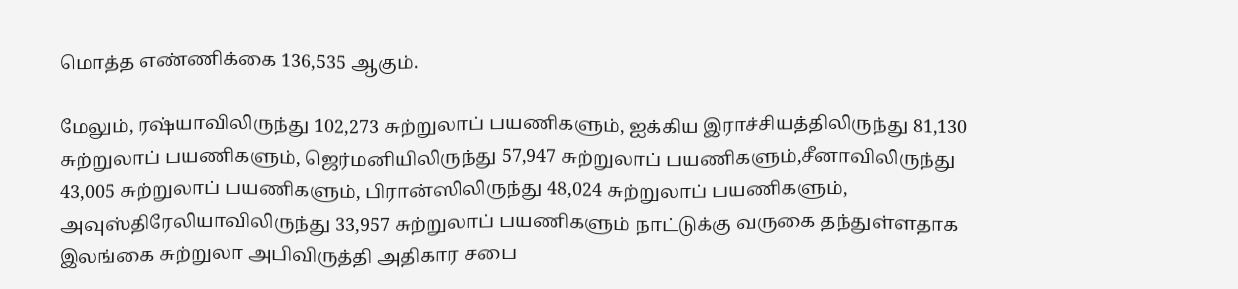மொத்த எண்ணிக்கை 136,535 ஆகும்.

மேலும், ரஷ்யாவிலிருந்து 102,273 சுற்றுலாப் பயணிகளும், ஐக்கிய இராச்சியத்திலிருந்து 81,130 சுற்றுலாப் பயணிகளும், ஜெர்மனியிலிருந்து 57,947 சுற்றுலாப் பயணிகளும்,சீனாவிலிருந்து 43,005 சுற்றுலாப் பயணிகளும், பிரான்ஸிலிருந்து 48,024 சுற்றுலாப் பயணிகளும், அவுஸ்திரேலியாவிலிருந்து 33,957 சுற்றுலாப் பயணிகளும் நாட்டுக்கு வருகை தந்துள்ளதாக இலங்கை சுற்றுலா அபிவிருத்தி அதிகார சபை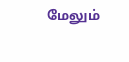மேலும்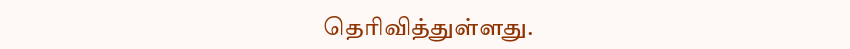தெரிவித்துள்ளது.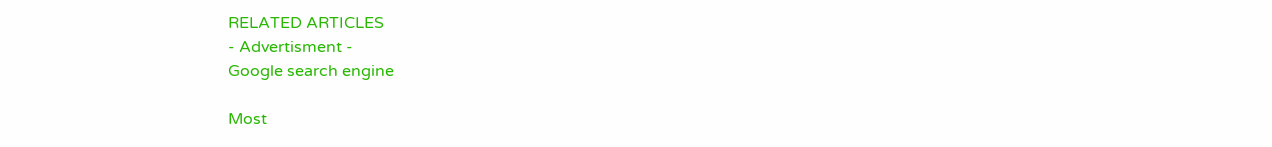RELATED ARTICLES
- Advertisment -
Google search engine

Most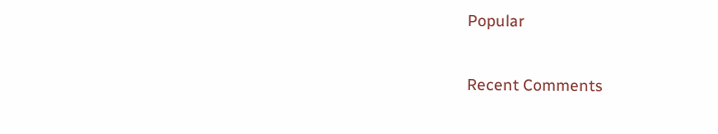Popular

Recent Comments